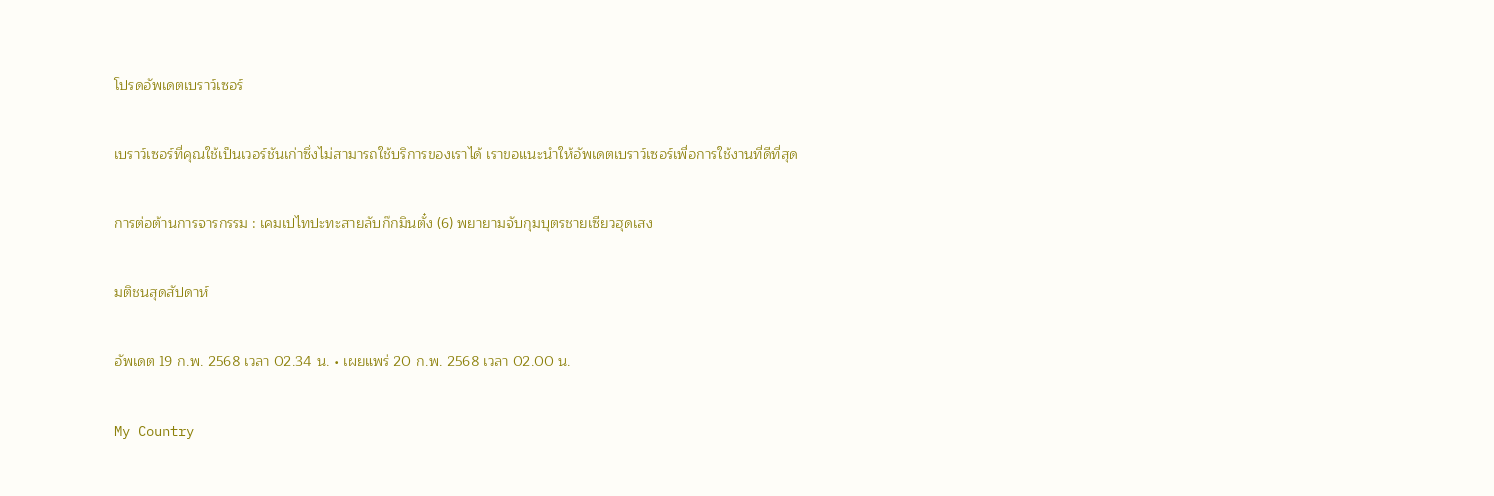โปรดอัพเดตเบราว์เซอร์

เบราว์เซอร์ที่คุณใช้เป็นเวอร์ชันเก่าซึ่งไม่สามารถใช้บริการของเราได้ เราขอแนะนำให้อัพเดตเบราว์เซอร์เพื่อการใช้งานที่ดีที่สุด

การต่อต้านการจารกรรม : เคมเปไทปะทะสายลับก๊กมินตั๋ง (6) พยายามจับกุมบุตรชายเซียวฮุดเสง

มติชนสุดสัปดาห์

อัพเดต 19 ก.พ. 2568 เวลา 02.34 น. • เผยแพร่ 20 ก.พ. 2568 เวลา 02.00 น.

My Country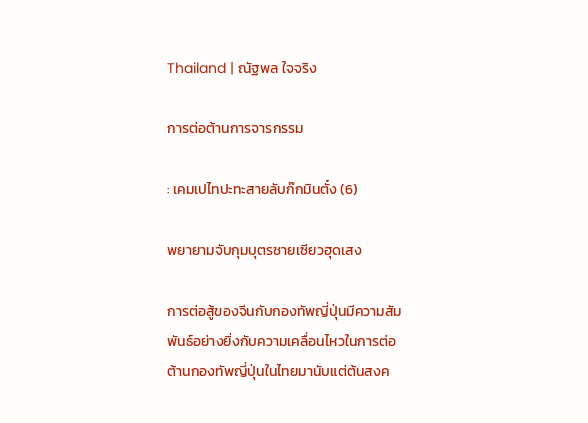Thailand | ณัฐพล ใจจริง

การต่อต้านการจารกรรม

: เคมเปไทปะทะสายลับก๊กมินตั๋ง (6)

พยายามจับกุมบุตรชายเซียวฮุดเสง

การต่อสู้ของจีนกับกองทัพญี่ปุ่นมีความสัมพันธ์อย่างยิ่งกับความเคลื่อนไหวในการต่อต้านกองทัพญี่ปุ่นในไทยมานับแต่ต้นสงค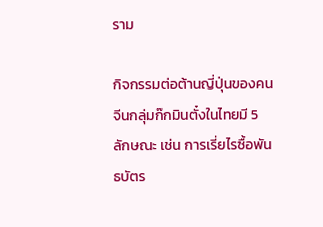ราม

กิจกรรมต่อต้านญี่ปุ่นของคนจีนกลุ่มก๊กมินตั๋งในไทยมี 5 ลักษณะ เช่น การเรี่ยไรซื้อพันธบัตร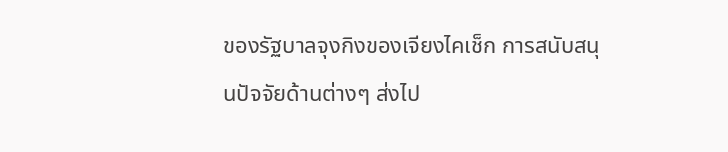ของรัฐบาลจุงกิงของเจียงไคเช็ก การสนับสนุนปัจจัยด้านต่างๆ ส่งไป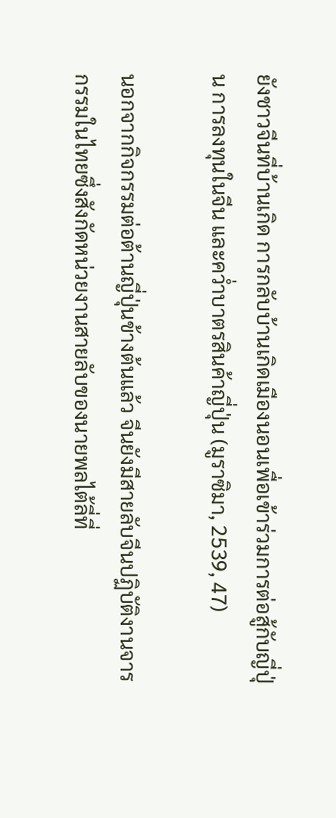ยังชาวจีนที่บ้านเกิด การกลับบ้านเกิดเมืองนอนเพื่อเข้าร่วมการต่อสู้กับญี่ปุ่น การลงทุนในจีน และคว่ำบาตรสินค้าญี่ปุ่น (มูราซิมา, 2539, 47)

นอกจากกิจกรรมต่อต้านญี่ปุ่นข้างต้นแล้ว จีนยังมีสายลับจีนปฏิบัติงานจารกรรมในไทยซึ่งสังกัดหน่วยงานสายลับของนายพลไต้ลี่ที่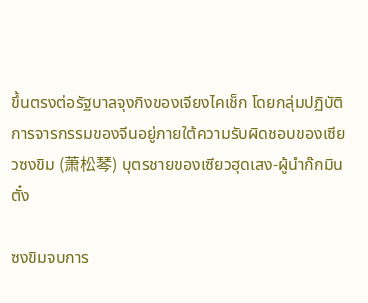ขึ้นตรงต่อรัฐบาลจุงกิงของเจียงไคเช็ก โดยกลุ่มปฏิบัติการจารกรรมของจีนอยู่ภายใต้ความรับผิดชอบของเซียวซงขิม (萧松琴) บุตรชายของเซียวฮุดเสง-ผู้นำก๊กมินตั๋ง

ซงขิมจบการ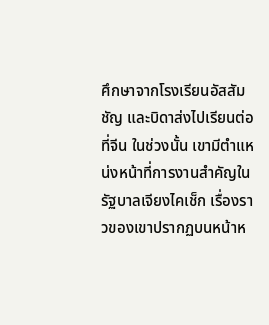ศึกษาจากโรงเรียนอัสสัมชัญ และบิดาส่งไปเรียนต่อที่จีน ในช่วงนั้น เขามีตำแหน่งหน้าที่การงานสำคัญในรัฐบาลเจียงไคเช็ก เรื่องราวของเขาปรากฏบนหน้าห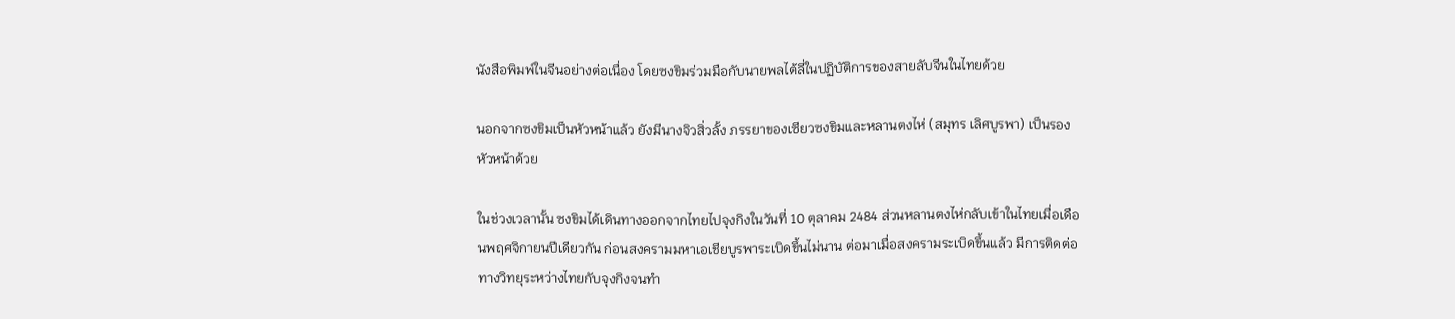นังสือพิมพ์ในจีนอย่างต่อเนื่อง โดยซงขิมร่วมมือกับนายพลไต้ลี่ในปฏิบัติการของสายลับจีนในไทยด้วย

นอกจากซงขิมเป็นหัวหน้าแล้ว ยังมีนางจิวสิ่วลั้ง ภรรยาของเซียวซงขิมและหลานตงไห่ (สมุทร เลิศบูรพา) เป็นรองหัวหน้าด้วย

ในช่วงเวลานั้น ซงขิมได้เดินทางออกจากไทยไปจุงกิงในวันที่ 10 ตุลาคม 2484 ส่วนหลานตงไห่กลับเข้าในไทยเมื่อเดือนพฤศจิกายนปีเดียวกัน ก่อนสงครามมหาเอเชียบูรพาระเบิดขึ้นไม่นาน ต่อมาเมื่อสงครามระเบิดขึ้นแล้ว มีการติดต่อทางวิทยุระหว่างไทยกับจุงกิงจนทำ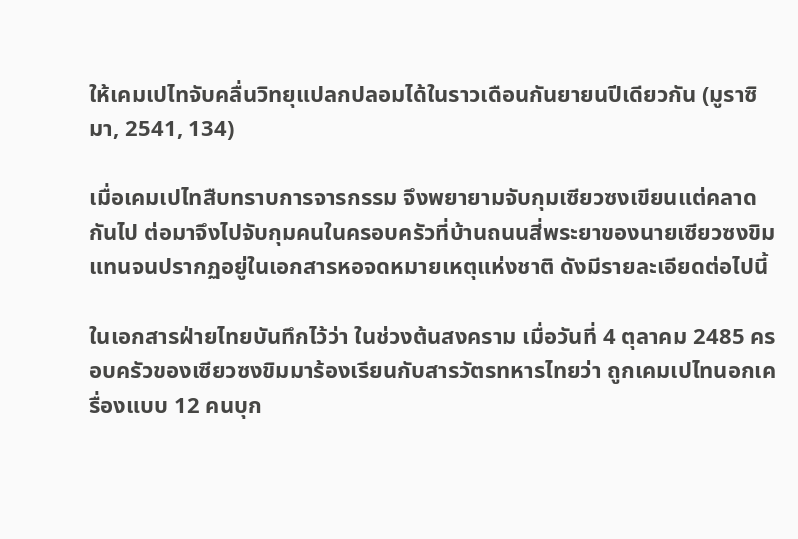ให้เคมเปไทจับคลื่นวิทยุแปลกปลอมได้ในราวเดือนกันยายนปีเดียวกัน (มูราซิมา, 2541, 134)

เมื่อเคมเปไทสืบทราบการจารกรรม จึงพยายามจับกุมเซียวซงเขียนแต่คลาดกันไป ต่อมาจึงไปจับกุมคนในครอบครัวที่บ้านถนนสี่พระยาของนายเซียวซงขิมแทนจนปรากฏอยู่ในเอกสารหอจดหมายเหตุแห่งชาติ ดังมีรายละเอียดต่อไปนี้

ในเอกสารฝ่ายไทยบันทึกไว้ว่า ในช่วงต้นสงคราม เมื่อวันที่ 4 ตุลาคม 2485 ครอบครัวของเซียวซงขิมมาร้องเรียนกับสารวัตรทหารไทยว่า ถูกเคมเปไทนอกเครื่องแบบ 12 คนบุก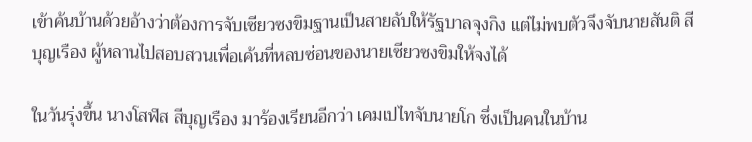เข้าค้นบ้านด้วยอ้างว่าต้องการจับเซียวซงขิมฐานเป็นสายลับให้รัฐบาลจุงกิง แต่ไม่พบตัวจึงจับนายสันติ สีบุญเรือง ผู้หลานไปสอบสวนเพื่อเค้นที่หลบซ่อนของนายเซียวซงขิมให้จงได้

ในวันรุ่งขึ้น นางโสฬส สีบุญเรือง มาร้องเรียนอีกว่า เคมเปไทจับนายโก ซึ่งเป็นคนในบ้าน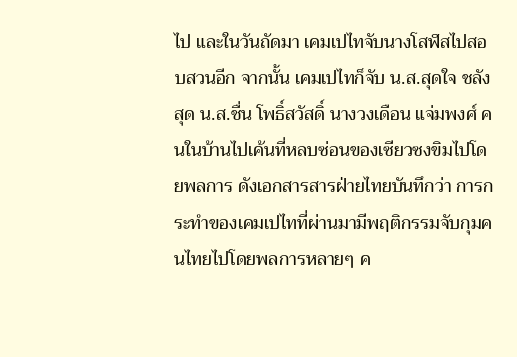ไป และในวันถัดมา เคมเปไทจับนางโสฬสไปสอบสวนอีก จากนั้น เคมเปไทก็จับ น.ส.สุดใจ ชลังสุด น.ส.ชื่น โพธิ์สวัสดิ์ นางวงเดือน แจ่มพงศ์ คนในบ้านไปเค้นที่หลบซ่อนของเซียวซงขิมไปโดยพลการ ดังเอกสารสารฝ่ายไทยบันทึกว่า การกระทำของเคมเปไทที่ผ่านมามีพฤติกรรมจับกุมคนไทยไปโดยพลการหลายๆ ค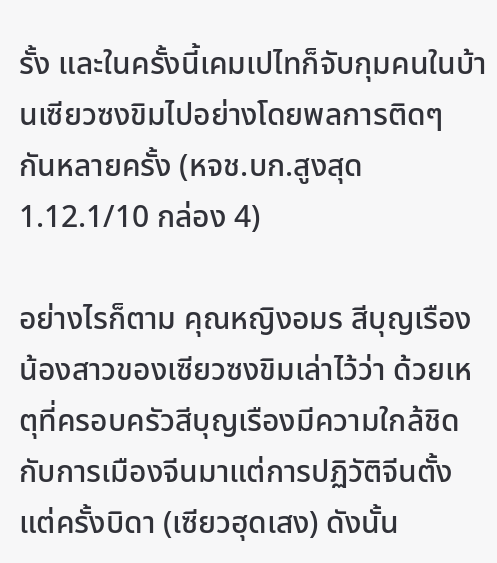รั้ง และในครั้งนี้เคมเปไทก็จับกุมคนในบ้านเซียวซงขิมไปอย่างโดยพลการติดๆ กันหลายครั้ง (หจช.บก.สูงสุด 1.12.1/10 กล่อง 4)

อย่างไรก็ตาม คุณหญิงอมร สีบุญเรือง น้องสาวของเซียวซงขิมเล่าไว้ว่า ด้วยเหตุที่ครอบครัวสีบุญเรืองมีความใกล้ชิดกับการเมืองจีนมาแต่การปฏิวัติจีนตั้งแต่ครั้งบิดา (เซียวฮุดเสง) ดังนั้น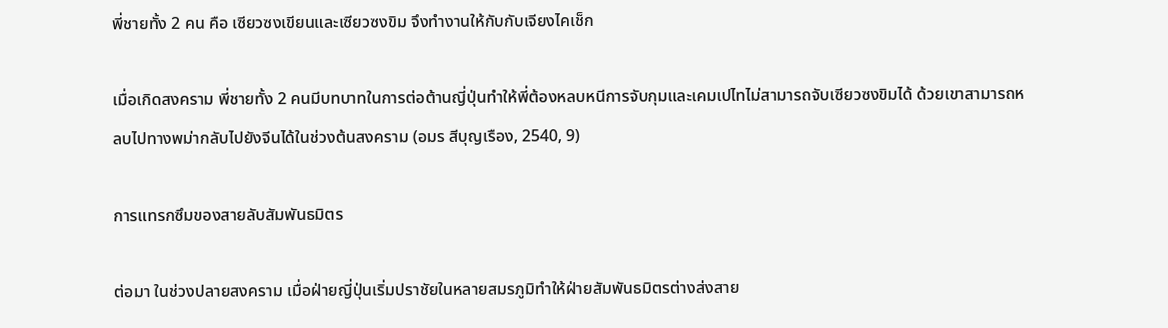พี่ชายทั้ง 2 คน คือ เซียวซงเขียนและเซียวซงขิม จึงทำงานให้กับกับเจียงไคเช็ก

เมื่อเกิดสงคราม พี่ชายทั้ง 2 คนมีบทบาทในการต่อต้านญี่ปุ่นทำให้พี่ต้องหลบหนีการจับกุมและเคมเปไทไม่สามารถจับเซียวซงขิมได้ ด้วยเขาสามารถหลบไปทางพม่ากลับไปยังจีนได้ในช่วงต้นสงคราม (อมร สีบุญเรือง, 2540, 9)

การแทรกซึมของสายลับสัมพันธมิตร

ต่อมา ในช่วงปลายสงคราม เมื่อฝ่ายญี่ปุ่นเริ่มปราชัยในหลายสมรภูมิทำให้ฝ่ายสัมพันธมิตรต่างส่งสาย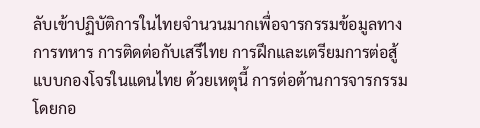ลับเข้าปฏิบัติการในไทยจำนวนมากเพื่อจารกรรมข้อมูลทางการทหาร การติดต่อกับเสรีไทย การฝึกและเตรียมการต่อสู้แบบกองโจรในแดนไทย ด้วยเหตุนี้ การต่อต้านการจารกรรมโดยกอ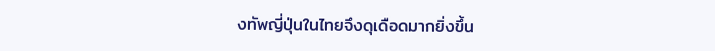งทัพญี่ปุ่นในไทยจึงดุเดือดมากยิ่งขึ้น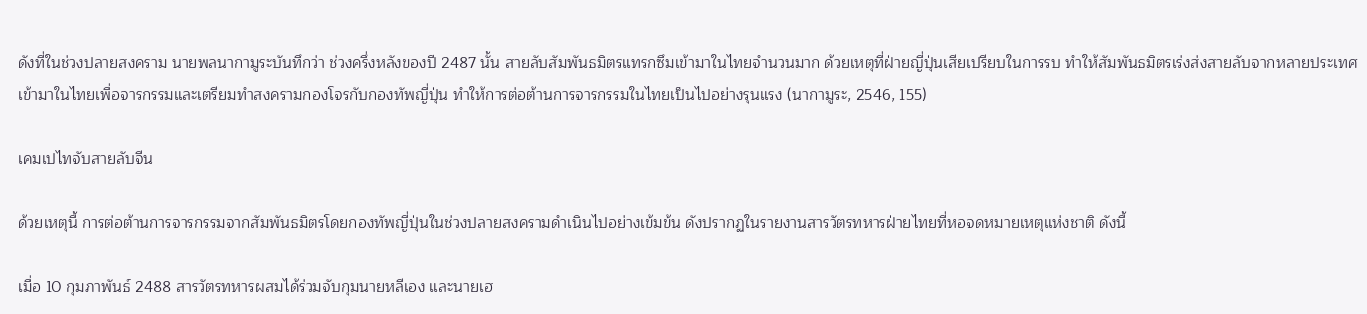ดังที่ในช่วงปลายสงคราม นายพลนากามูระบันทึกว่า ช่วงครึ่งหลังของปี 2487 นั้น สายลับสัมพันธมิตรแทรกซึมเข้ามาในไทยจำนวนมาก ด้วยเหตุที่ฝ่ายญี่ปุ่นเสียเปรียบในการรบ ทำให้สัมพันธมิตรเร่งส่งสายลับจากหลายประเทศเข้ามาในไทยเพื่อจารกรรมและเตรียมทำสงครามกองโจรกับกองทัพญี่ปุ่น ทำให้การต่อต้านการจารกรรมในไทยเป็นไปอย่างรุนแรง (นากามูระ, 2546, 155)

เคมเปไทจับสายลับจีน

ด้วยเหตุนี้ การต่อต้านการจารกรรมจากสัมพันธมิตรโดยกองทัพญี่ปุ่นในช่วงปลายสงครามดำเนินไปอย่างเข้มข้น ดังปรากฏในรายงานสารวัตรทหารฝ่ายไทยที่หอจดหมายเหตุแห่งชาติ ดังนี้

เมื่อ 10 กุมภาพันธ์ 2488 สารวัตรทหารผสมได้ร่วมจับกุมนายหลีเอง และนายเฮ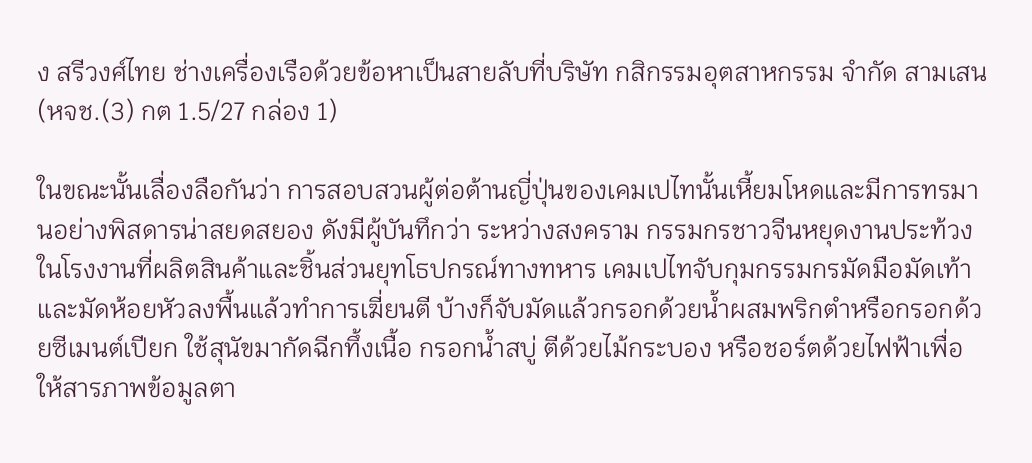ง สรีวงศ์ไทย ช่างเครื่องเรือด้วยข้อหาเป็นสายลับที่บริษัท กสิกรรมอุตสาหกรรม จำกัด สามเสน (หจช.(3) กต 1.5/27 กล่อง 1)

ในขณะนั้นเลื่องลือกันว่า การสอบสวนผู้ต่อต้านญี่ปุ่นของเคมเปไทนั้นเหี้ยมโหดและมีการทรมานอย่างพิสดารน่าสยดสยอง ดังมีผู้บันทึกว่า ระหว่างสงคราม กรรมกรชาวจีนหยุดงานประท้วงในโรงงานที่ผลิตสินค้าและชิ้นส่วนยุทโธปกรณ์ทางทหาร เคมเปไทจับกุมกรรมกรมัดมือมัดเท้าและมัดห้อยหัวลงพื้นแล้วทำการเฆี่ยนตี บ้างก็จับมัดแล้วกรอกด้วยน้ำผสมพริกตำหรือกรอกด้วยซีเมนต์เปียก ใช้สุนัขมากัดฉีกทึ้งเนื้อ กรอกน้ำสบู่ ตีด้วยไม้กระบอง หรือชอร์ตด้วยไฟฟ้าเพื่อให้สารภาพข้อมูลตา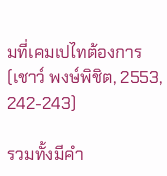มที่เคมเปไทต้องการ (เชาว์ พงษ์พิชิต, 2553, 242-243)

รวมทั้งมีคำ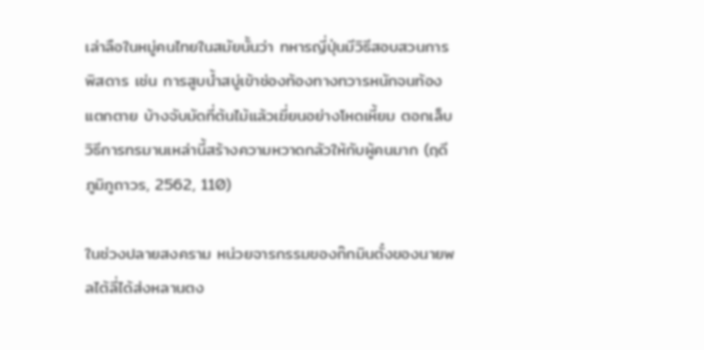เล่าลือในหมู่คนไทยในสมัยนั้นว่า ทหารญี่ปุ่นมีวิธีสอบสวนการพิสดาร เช่น การสูบน้ำสบู่เข้าช่องท้องทางทวารหนักจนท้องแตกตาย บ้างจับมัดที่ต้นไม้แล้วเฆี่ยนอย่างโหดเหี้ยม ตอกเล็บ วิธีการทรมานเหล่านี้สร้างความหวาดกลัวให้กับผู้คนมาก (ฤดี ภูมิภูถาวร, 2562, 110)

ในช่วงปลายสงคราม หน่วยจารกรรมของก๊กมินตั๋งของนายพลไต้ลี่ได้ส่งหลานตง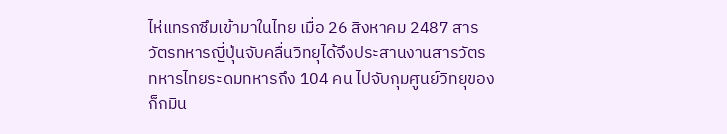ไห่แทรกซึมเข้ามาในไทย เมื่อ 26 สิงหาคม 2487 สารวัตรทหารญี่ปุ่นจับคลื่นวิทยุได้จึงประสานงานสารวัตรทหารไทยระดมทหารถึง 104 คน ไปจับกุมศูนย์วิทยุของก็กมิน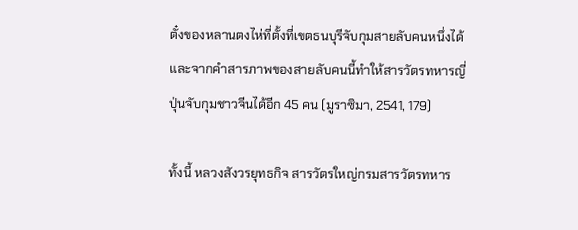ตั๋งของหลานตงไห่ที่ตั้งที่เขตธนบุรีจับกุมสายลับคนหนึ่งได้และจากคำสารภาพของสายลับคนนี้ทำให้สารวัตรทหารญี่ปุ่นจับกุมชาวจีนได้อีก 45 คน (มูราซิมา, 2541, 179)

ทั้งนี้ หลวงสังวรยุทธกิจ สารวัตรใหญ่กรมสารวัตรทหาร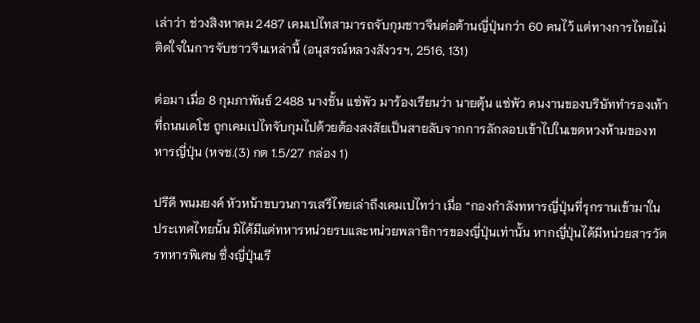เล่าว่า ช่วงสิงหาคม 2487 เคมเปไทสามารถจับกุมชาวจีนต่อต้านญี่ปุ่นกว่า 60 คนไว้ แต่ทางการไทยไม่ติดใจในการจับชาวจีนเหล่านี้ (อนุสรณ์หลวงสังวรฯ, 2516, 131)

ต่อมา เมื่อ 8 กุมภาพันธ์ 2488 นางชั้น แซ่พัว มาร้องเรียนว่า นายตุ้น แซ่พัว คนงานของบริษัททำรองเท้าที่ถนนเดโช ถูกเคมเปไทจับกุมไปด้วยต้องสงสัยเป็นสายลับจากการลักลอบเข้าไปในเขตหวงห้ามของทหารญี่ปุ่น (หจช.(3) กต 1.5/27 กล่อง 1)

ปรีดี พนมยงค์ หัวหน้าขบวนการเสรีไทยเล่าถึงเคมเปไทว่า เมื่อ “กองกำลังทหารญี่ปุ่นที่รุกรานเข้ามาในประเทศไทยนั้น มิได้มีแต่ทหารหน่วยรบและหน่วยพลาธิการของญี่ปุ่นเท่านั้น หากญี่ปุ่นได้มีหน่วยสารวัตรทหารพิเศษ ซึ่งญี่ปุ่นเรี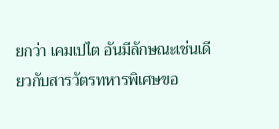ยกว่า เคมเปไต อันมีลักษณะเช่นเดียวกับสารวัตรทหารพิเศษขอ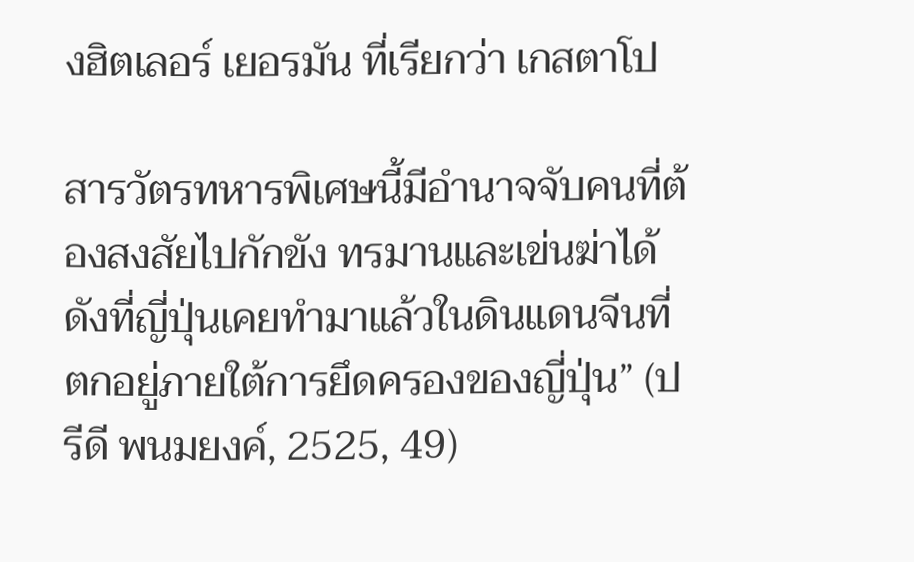งฮิตเลอร์ เยอรมัน ที่เรียกว่า เกสตาโป

สารวัตรทหารพิเศษนี้มีอำนาจจับคนที่ต้องสงสัยไปกักขัง ทรมานและเข่นฆ่าได้ ดังที่ญี่ปุ่นเคยทำมาแล้วในดินแดนจีนที่ตกอยู่ภายใต้การยึดครองของญี่ปุ่น” (ปรีดี พนมยงค์, 2525, 49)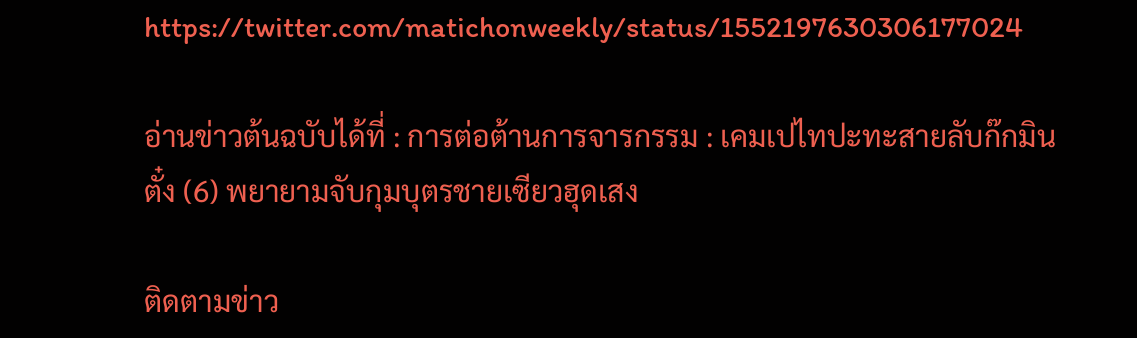https://twitter.com/matichonweekly/status/1552197630306177024

อ่านข่าวต้นฉบับได้ที่ : การต่อต้านการจารกรรม : เคมเปไทปะทะสายลับก๊กมินตั๋ง (6) พยายามจับกุมบุตรชายเซียวฮุดเสง

ติดตามข่าว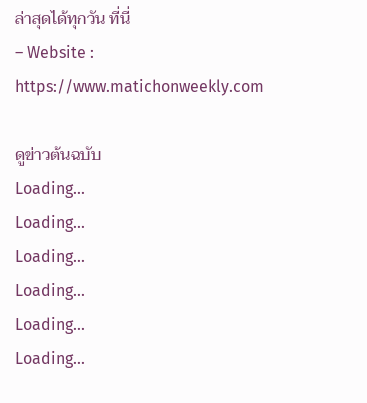ล่าสุดได้ทุกวัน ที่นี่
– Website : https://www.matichonweekly.com

ดูข่าวต้นฉบับ
Loading...
Loading...
Loading...
Loading...
Loading...
Loading...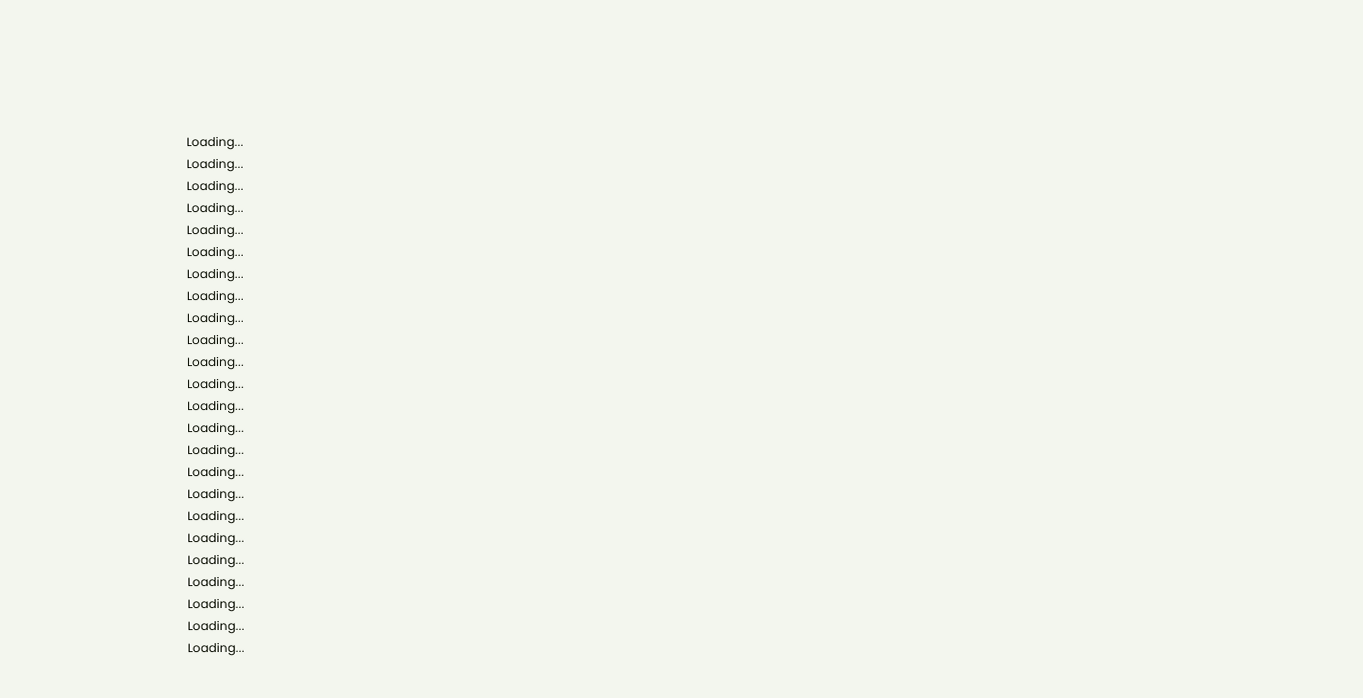Loading...
Loading...
Loading...
Loading...
Loading...
Loading...
Loading...
Loading...
Loading...
Loading...
Loading...
Loading...
Loading...
Loading...
Loading...
Loading...
Loading...
Loading...
Loading...
Loading...
Loading...
Loading...
Loading...
Loading...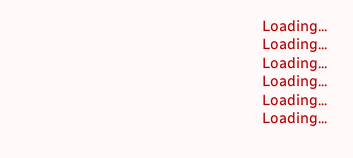Loading...
Loading...
Loading...
Loading...
Loading...
Loading...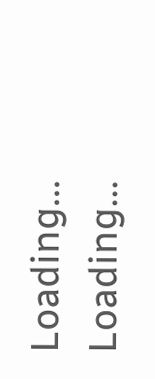Loading...
Loading...